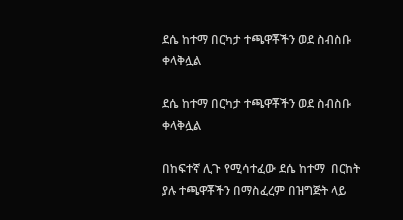ደሴ ከተማ በርካታ ተጫዋቾችን ወደ ስብስቡ ቀላቅሏል

ደሴ ከተማ በርካታ ተጫዋቾችን ወደ ስብስቡ ቀላቅሏል

በከፍተኛ ሊጉ የሚሳተፈው ደሴ ከተማ  በርከት ያሉ ተጫዋቾችን በማስፈረም በዝግጅት ላይ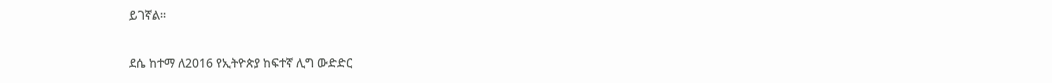ይገኛል።

ደሴ ከተማ ለ2016 የኢትዮጵያ ከፍተኛ ሊግ ውድድር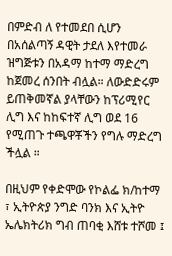በምድብ ለ የተመደበ ሲሆን በአሰልጣኝ ዳዊት ታደለ እየተመራ ዝግጅቱን በአዳማ ከተማ ማድረግ ከጀመረ ሰንበት ብሏል። ለውድድሩም ይጠቅመኛል ያላቸውን ከፕሪሚየር ሊግ እና ከከፍተኛ ሊግ ወደ 16 የሚጠጉ ተጫዋቾችን የግሉ ማድረግ ችሏል ።

በዚህም የቀድሞው የኮልፌ ክ/ከተማ ፣ ኢትዮጵያ ንግድ ባንክ እና ኢትዮ ኤሌክትሪክ ግብ ጠባቂ እሸቱ ተሾመ ፤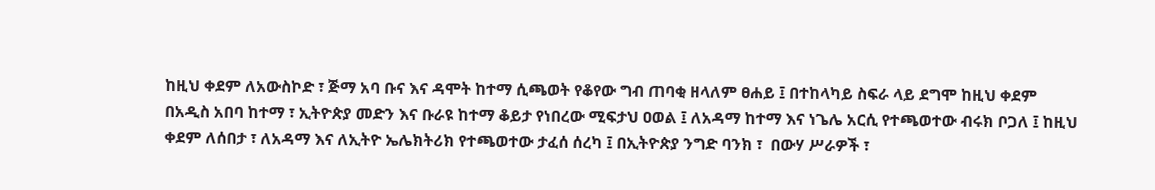ከዚህ ቀደም ለአውስኮድ ፣ ጅማ አባ ቡና እና ዳሞት ከተማ ሲጫወት የቆየው ግብ ጠባቂ ዘላለም ፀሐይ ፤ በተከላካይ ስፍራ ላይ ደግሞ ከዚህ ቀደም በአዲስ አበባ ከተማ ፣ ኢትዮጵያ መድን እና ቡራዩ ከተማ ቆይታ የነበረው ሚፍታህ ዐወል ፤ ለአዳማ ከተማ እና ነጌሌ አርሲ የተጫወተው ብሩክ ቦጋለ ፤ ከዚህ ቀደም ለሰበታ ፣ ለአዳማ እና ለኢትዮ ኤሌክትሪክ የተጫወተው ታፈሰ ሰረካ ፤ በኢትዮጵያ ንግድ ባንክ ፣  በውሃ ሥራዎች ፣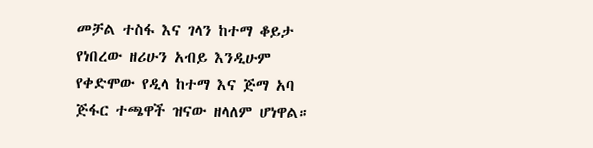መቻል ተስፋ እና ገላን ከተማ ቆይታ የነበረው ዘሪሁን አብይ እንዲሁም የቀድሞው የዲላ ከተማ እና ጅማ አባ ጅፋር ተጫዋች ዝናው ዘላለም ሆነዋል።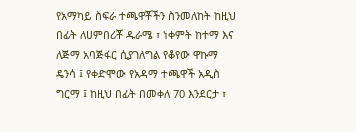የአማካይ ስፍራ ተጫዋቾችን ስንመለከት ከዚህ በፊት ለሀምበሪቾ ዱራሜ ፣ ነቀምት ከተማ እና ለጅማ አባጅፋር ሲያገለግል የቆየው ዋኩማ ዴንሳ ፤ የቀድሞው የአዳማ ተጫዋች አዲስ ግርማ ፤ ከዚህ በፊት በመቀለ 70 እንደርታ ፣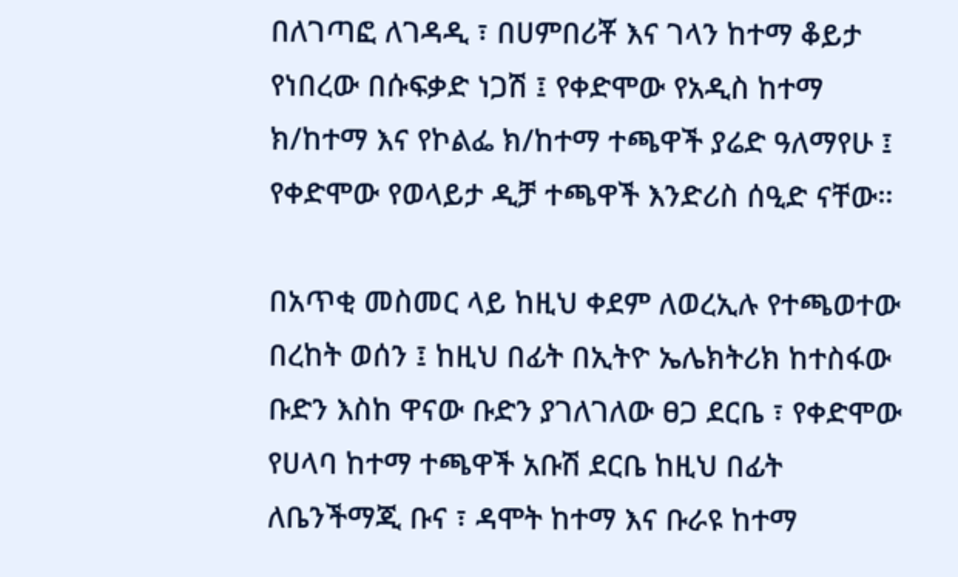በለገጣፎ ለገዳዲ ፣ በሀምበሪቾ እና ገላን ከተማ ቆይታ የነበረው በሱፍቃድ ነጋሽ ፤ የቀድሞው የአዲስ ከተማ ክ/ከተማ እና የኮልፌ ክ/ከተማ ተጫዋች ያሬድ ዓለማየሁ ፤ የቀድሞው የወላይታ ዲቻ ተጫዋች እንድሪስ ሰዒድ ናቸው።

በአጥቂ መስመር ላይ ከዚህ ቀደም ለወረኢሉ የተጫወተው በረከት ወሰን ፤ ከዚህ በፊት በኢትዮ ኤሌክትሪክ ከተስፋው ቡድን እስከ ዋናው ቡድን ያገለገለው ፀጋ ደርቤ ፣ የቀድሞው የሀላባ ከተማ ተጫዋች አቡሽ ደርቤ ከዚህ በፊት ለቤንችማጂ ቡና ፣ ዳሞት ከተማ እና ቡራዩ ከተማ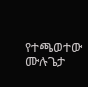የተጫወተው ሙሉጌታ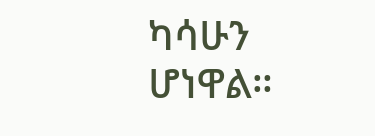ካሳሁን ሆነዋል።